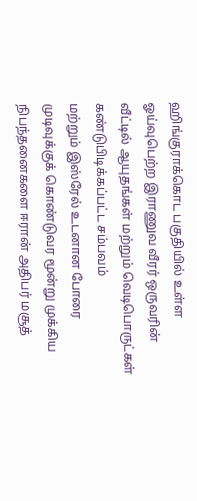ஹிங்குராக்கொட பகுதியில் உள்ள ஓய்வுபெற்ற இராணுவ வீரர் ஒருவரின் வீட்டில் ஆயுதங்கள் மற்றும் வெடிபொருட்கள் கண்டுபிடிக்கப்பட்ட சம்பவம்
மற்றும் இஸ்ரேல் உடனான போரை முடிவுக்குக் கொண்டுவர மூன்று முக்கிய நிபந்தனைகளை ஈரான் அதிபர் மசூத்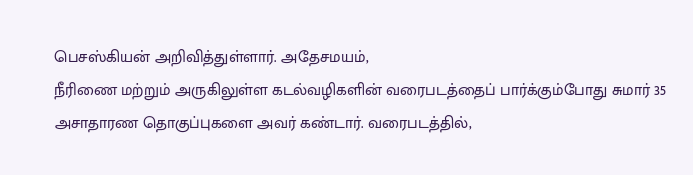பெசஸ்கியன் அறிவித்துள்ளார். அதேசமயம்,
நீரிணை மற்றும் அருகிலுள்ள கடல்வழிகளின் வரைபடத்தைப் பார்க்கும்போது சுமார் 35 அசாதாரண தொகுப்புகளை அவர் கண்டார். வரைபடத்தில்,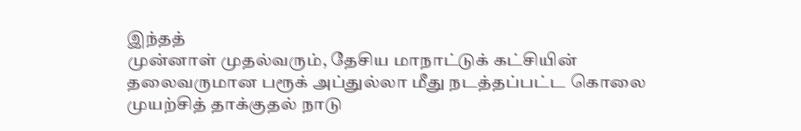இந்தத்
முன்னாள் முதல்வரும், தேசிய மாநாட்டுக் கட்சியின் தலைவருமான பரூக் அப்துல்லா மீது நடத்தப்பட்ட கொலை முயற்சித் தாக்குதல் நாடு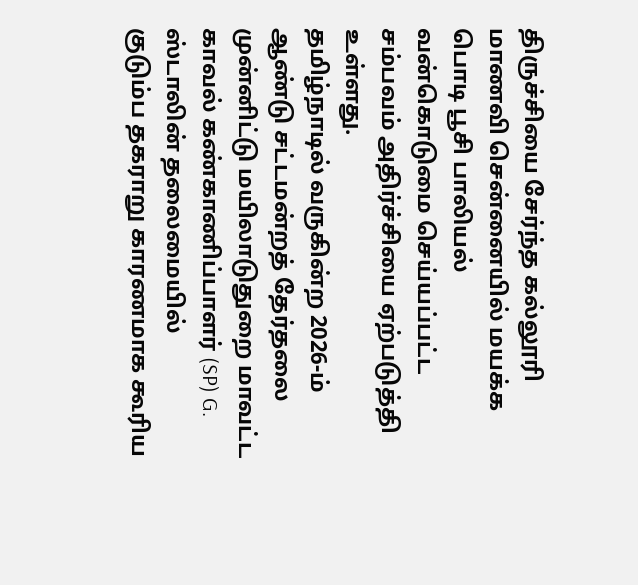திருச்சியை சேர்ந்த கல்லூரி மாணவி சென்னையில் மயக்க பொடி பூசி பாலியல் வன்கொடுமை செய்யப்பட்ட சம்பவம் அதிர்ச்சியை ஏற்படுத்தி உள்ளது.
தமிழ்நாடில் வருகின்ற 2026-ம் ஆண்டு சட்டமன்றத் தேர்தலை முன்னிட்டு மயிலாடுதுறை மாவட்ட காவல் கண்காணிப்பாளர் (SP) G. ஸ்டாலின் தலைமையில்
குடும்ப தகராறு காரணமாக கூரிய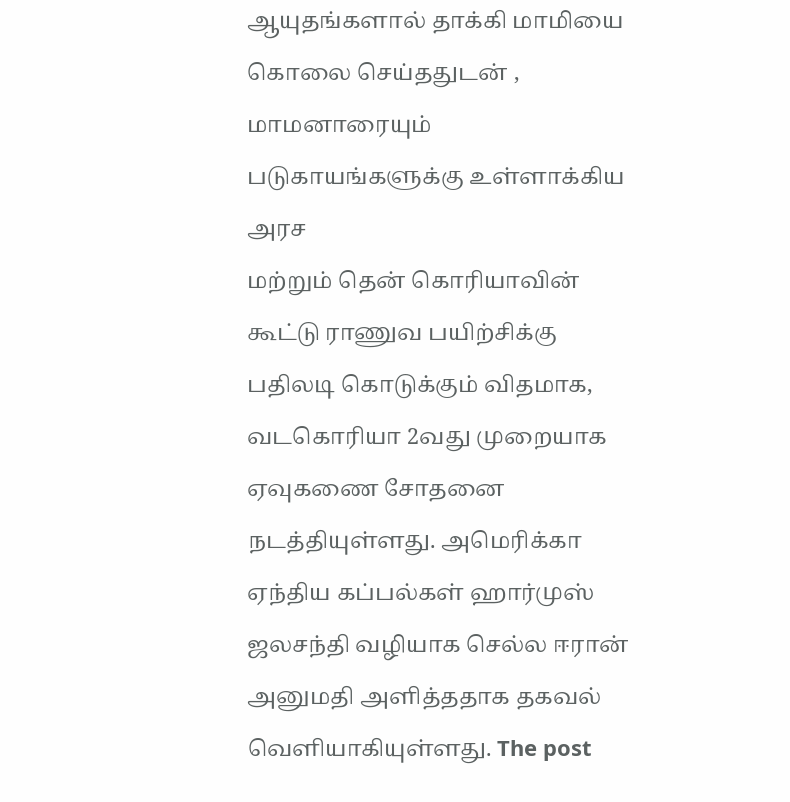ஆயுதங்களால் தாக்கி மாமியை கொலை செய்ததுடன் , மாமனாரையும் படுகாயங்களுக்கு உள்ளாக்கிய அரச
மற்றும் தென் கொரியாவின் கூட்டு ராணுவ பயிற்சிக்கு பதிலடி கொடுக்கும் விதமாக, வடகொரியா 2வது முறையாக ஏவுகணை சோதனை நடத்தியுள்ளது. அமெரிக்கா
ஏந்திய கப்பல்கள் ஹார்முஸ் ஜலசந்தி வழியாக செல்ல ஈரான் அனுமதி அளித்ததாக தகவல் வெளியாகியுள்ளது. The post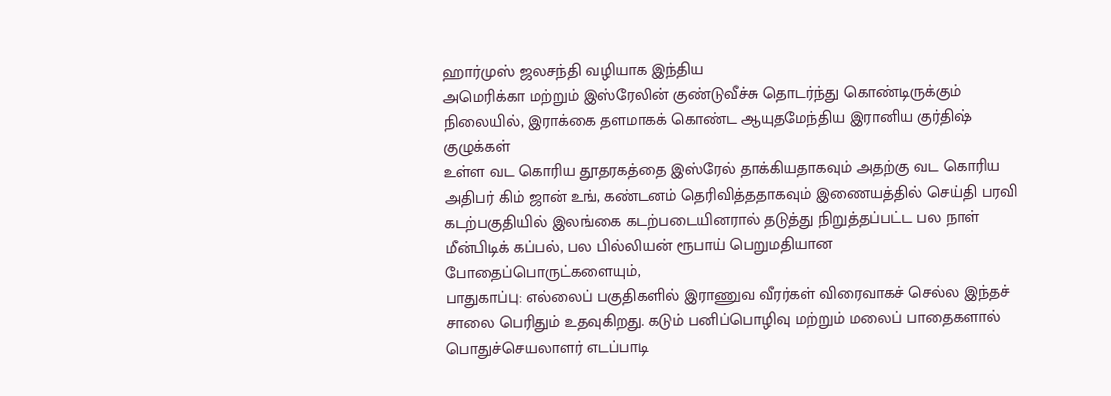ஹார்முஸ் ஜலசந்தி வழியாக இந்திய
அமெரிக்கா மற்றும் இஸ்ரேலின் குண்டுவீச்சு தொடர்ந்து கொண்டிருக்கும் நிலையில், இராக்கை தளமாகக் கொண்ட ஆயுதமேந்திய இரானிய குர்திஷ் குழுக்கள்
உள்ள வட கொரிய தூதரகத்தை இஸ்ரேல் தாக்கியதாகவும் அதற்கு வட கொரிய அதிபர் கிம் ஜான் உங், கண்டனம் தெரிவித்ததாகவும் இணையத்தில் செய்தி பரவி
கடற்பகுதியில் இலங்கை கடற்படையினரால் தடுத்து நிறுத்தப்பட்ட பல நாள் மீன்பிடிக் கப்பல், பல பில்லியன் ரூபாய் பெறுமதியான போதைப்பொருட்களையும்,
பாதுகாப்பு: எல்லைப் பகுதிகளில் இராணுவ வீரர்கள் விரைவாகச் செல்ல இந்தச் சாலை பெரிதும் உதவுகிறது. கடும் பனிப்பொழிவு மற்றும் மலைப் பாதைகளால்
பொதுச்செயலாளர் எடப்பாடி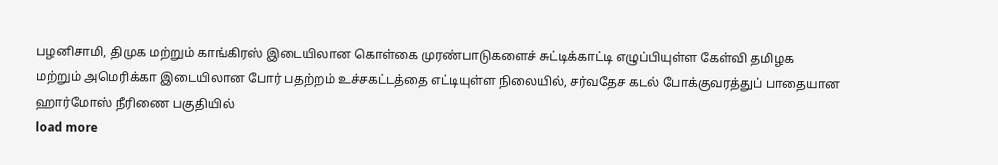பழனிசாமி, திமுக மற்றும் காங்கிரஸ் இடையிலான கொள்கை முரண்பாடுகளைச் சுட்டிக்காட்டி எழுப்பியுள்ள கேள்வி தமிழக
மற்றும் அமெரிக்கா இடையிலான போர் பதற்றம் உச்சகட்டத்தை எட்டியுள்ள நிலையில், சர்வதேச கடல் போக்குவரத்துப் பாதையான ஹார்மோஸ் நீரிணை பகுதியில்
load more